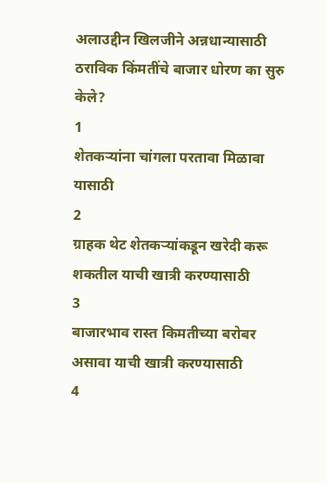अलाउद्दीन खिलजीने अन्नधान्यासाठी ठराविक किंमतींचे बाजार धोरण का सुरु केले?
1
शेतकऱ्यांना चांगला परतावा मिळावा यासाठी
2
ग्राहक थेट शेतकऱ्यांकडून खरेदी करू शकतील याची खात्री करण्यासाठी
3
बाजारभाव रास्त किमतीच्या बरोबर असावा याची खात्री करण्यासाठी
4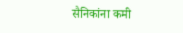सैनिकांना कमी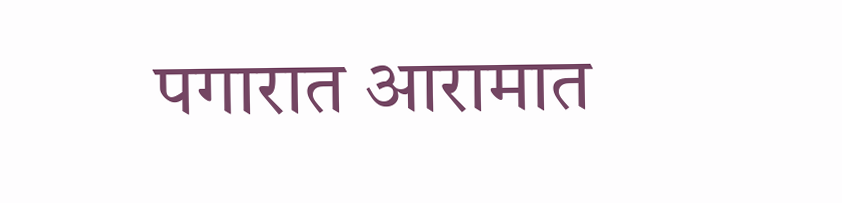पगारात आरामात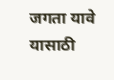जगता यावे यासाठी